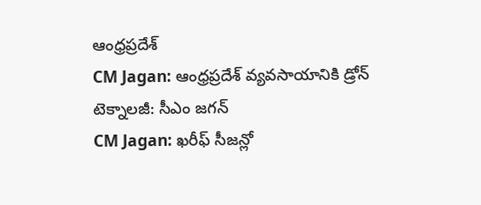ఆంధ్రప్రదేశ్
CM Jagan: ఆంధ్రప్రదేశ్ వ్యవసాయానికి డ్రోన్ టెక్నాలజీ: సీఎం జగన్
CM Jagan: ఖరీఫ్ సీజన్లో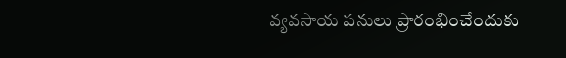వ్యవసాయ పనులు ప్రారంభించేందుకు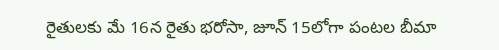రైతులకు మే 16న రైతు భరోసా, జూన్ 15లోగా పంటల బీమా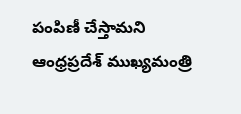పంపిణీ చేస్తామని ఆంధ్రప్రదేశ్ ముఖ్యమంత్రి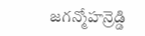జగన్మోహన్రెడ్డి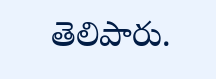తెలిపారు.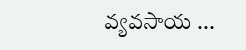వ్యవసాయ ...